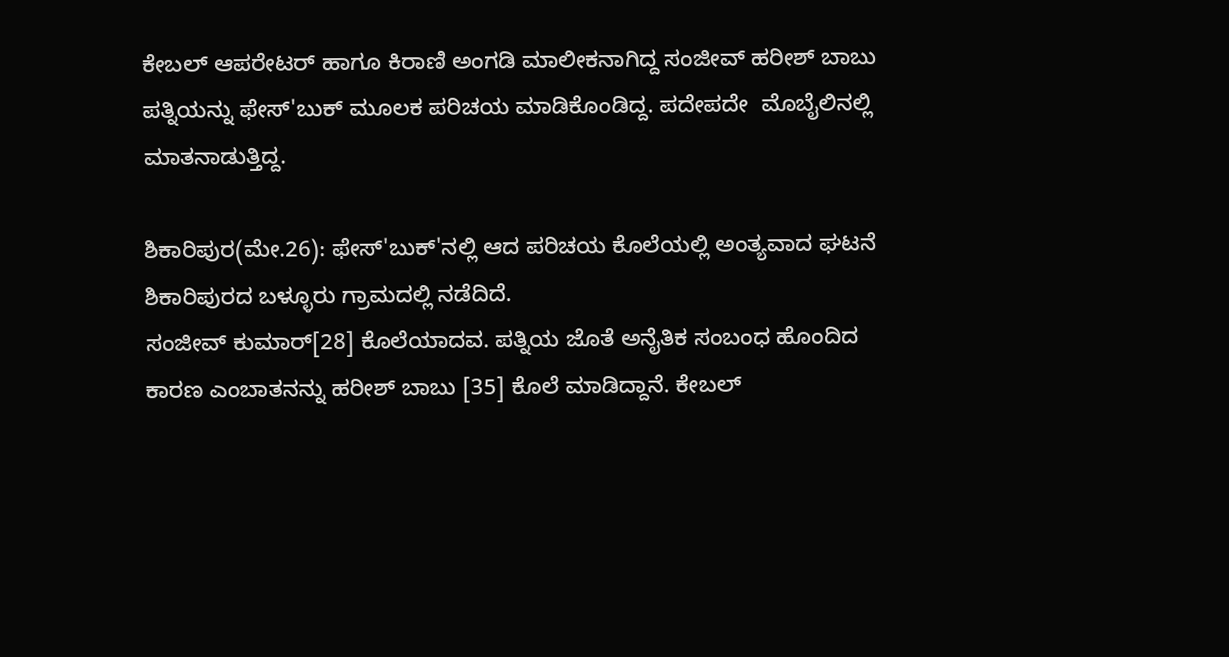ಕೇಬಲ್ ಆಪರೇಟರ್ ಹಾಗೂ ಕಿರಾಣಿ ಅಂಗಡಿ ಮಾಲೀಕನಾಗಿದ್ದ ಸಂಜೀವ್ ಹರೀಶ್ ಬಾಬು ಪತ್ನಿಯನ್ನು ಫೇಸ್'ಬುಕ್ ಮೂಲಕ ಪರಿಚಯ ಮಾಡಿಕೊಂಡಿದ್ದ. ಪದೇಪದೇ  ಮೊಬೈಲಿನಲ್ಲಿ ಮಾತನಾಡುತ್ತಿದ್ದ.

ಶಿಕಾರಿಪುರ(ಮೇ.26): ಫೇಸ್'ಬುಕ್'ನಲ್ಲಿ ಆದ ಪರಿಚಯ ಕೊಲೆಯಲ್ಲಿ ಅಂತ್ಯವಾದ ಘಟನೆ ಶಿಕಾರಿಪುರದ ಬಳ್ಳೂರು ಗ್ರಾಮದಲ್ಲಿ ನಡೆದಿದೆ.
ಸಂಜೀವ್ ಕುಮಾರ್[28] ಕೊಲೆಯಾದವ. ಪತ್ನಿಯ ಜೊತೆ ಅನೈತಿಕ ಸಂಬಂಧ ಹೊಂದಿದ ಕಾರಣ ಎಂಬಾತನನ್ನು ಹರೀಶ್ ಬಾಬು [35] ಕೊಲೆ ಮಾಡಿದ್ದಾನೆ. ಕೇಬಲ್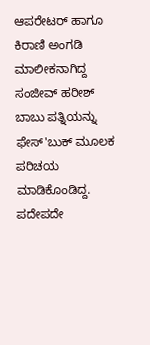ಆಪರೇಟರ್ ಹಾಗೂ ಕಿರಾಣಿ ಅಂಗಡಿ ಮಾಲೀಕನಾಗಿದ್ದ ಸಂಜೀವ್ ಹರೀಶ್ ಬಾಬು ಪತ್ನಿಯನ್ನು ಫೇಸ್'ಬುಕ್ ಮೂಲಕ ಪರಿಚಯ ಮಾಡಿಕೊಂಡಿದ್ದ. ಪದೇಪದೇ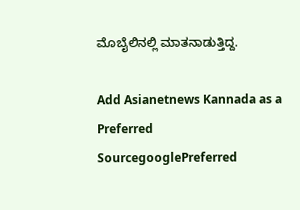ಮೊಬೈಲಿನಲ್ಲಿ ಮಾತನಾಡುತ್ತಿದ್ದ.

Add Asianetnews Kannada as a Preferred SourcegooglePreferred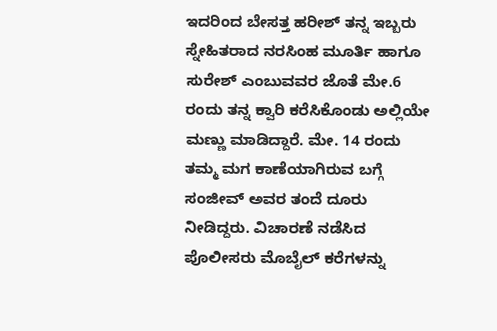ಇದರಿಂದ ಬೇಸತ್ತ ಹರೀಶ್ ತನ್ನ ಇಬ್ಬರು ಸ್ನೇಹಿತರಾದ ನರಸಿಂಹ ಮೂರ್ತಿ ಹಾಗೂ ಸುರೇಶ್ ಎಂಬುವವರ ಜೊತೆ ಮೇ.6 ರಂದು ತನ್ನ ಕ್ವಾರಿ ಕರೆಸಿಕೊಂಡು ಅಲ್ಲಿಯೇ ಮಣ್ಣು ಮಾಡಿದ್ದಾರೆ. ಮೇ. 14 ರಂದು ತಮ್ಮ ಮಗ ಕಾಣೆಯಾಗಿರುವ ಬಗ್ಗೆ ಸಂಜೀವ್ ಅವರ ತಂದೆ ದೂರು ನೀಡಿದ್ದರು. ವಿಚಾರಣೆ ನಡೆಸಿದ ಪೊಲೀಸರು ಮೊಬೈಲ್ ಕರೆಗಳನ್ನು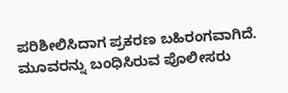ಪರಿಶೀಲಿಸಿದಾಗ ಪ್ರಕರಣ ಬಹಿರಂಗವಾಗಿದೆ. ಮೂವರನ್ನು ಬಂಧಿಸಿರುವ ಪೊಲೀಸರು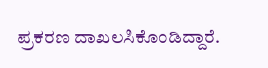ಪ್ರಕರಣ ದಾಖಲಸಿಕೊಂಡಿದ್ದಾರೆ.